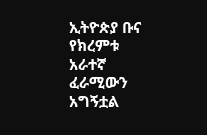ኢትዮጵያ ቡና የክረምቱ አራተኛ ፈራሚውን አግኝቷል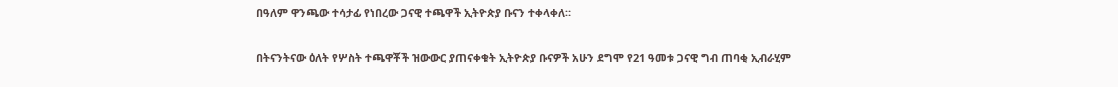በዓለም ዋንጫው ተሳታፊ የነበረው ጋናዊ ተጫዋች ኢትዮጵያ ቡናን ተቀላቀለ።

በትናንትናው ዕለት የሦስት ተጫዋቾች ዝውውር ያጠናቀቁት ኢትዮጵያ ቡናዎች አሁን ደግሞ የ21 ዓመቱ ጋናዊ ግብ ጠባቂ ኢብራሂም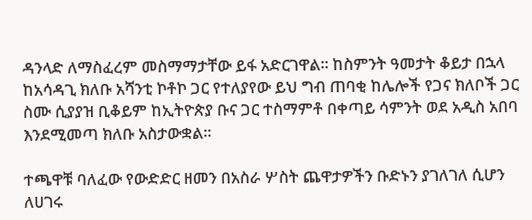ዳንላድ ለማስፈረም መስማማታቸው ይፋ አድርገዋል። ከስምንት ዓመታት ቆይታ በኋላ ከአሳዳጊ ክለቡ አሻንቲ ኮቶኮ ጋር የተለያየው ይህ ግብ ጠባቂ ከሌሎች የጋና ክለቦች ጋር ስሙ ሲያያዝ ቢቆይም ከኢትዮጵያ ቡና ጋር ተስማምቶ በቀጣይ ሳምንት ወደ አዲስ አበባ እንደሚመጣ ክለቡ አስታውቋል።

ተጫዋቹ ባለፈው የውድድር ዘመን በአስራ ሦስት ጨዋታዎችን ቡድኑን ያገለገለ ሲሆን ለሀገሩ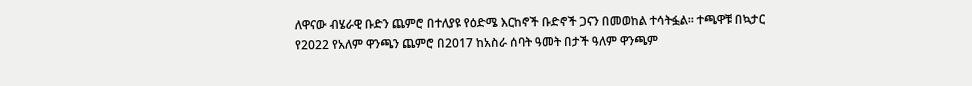ለዋናው ብሄራዊ ቡድን ጨምሮ በተለያዩ የዕድሜ እርከኖች ቡድኖች ጋናን በመወከል ተሳትፏል። ተጫዋቹ በኳታር የ2022 የአለም ዋንጫን ጨምሮ በ2017 ከአስራ ሰባት ዓመት በታች ዓለም ዋንጫም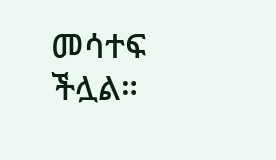መሳተፍ ችሏል።